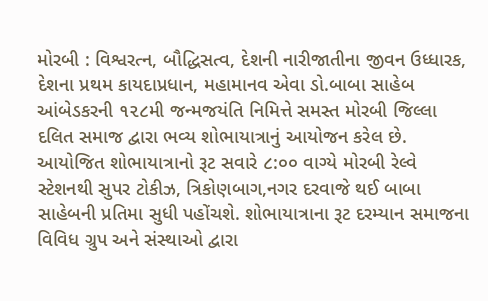મોરબી : વિશ્વરત્ન, બૌદ્ધિસત્વ, દેશની નારીજાતીના જીવન ઉધ્ધારક, દેશના પ્રથમ કાયદાપ્રધાન, મહામાનવ એવા ડો.બાબા સાહેબ આંબેડકરની ૧૨૮મી જન્મજયંતિ નિમિત્તે સમસ્ત મોરબી જિલ્લા દલિત સમાજ દ્વારા ભવ્ય શોભાયાત્રાનું આયોજન કરેલ છે. આયોજિત શોભાયાત્રાનો રૂટ સવારે ૮:૦૦ વાગ્યે મોરબી રેલ્વે સ્ટેશનથી સુપર ટોકીઝ, ત્રિકોણબાગ,નગર દરવાજે થઈ બાબા સાહેબની પ્રતિમા સુધી પહોંચશે. શોભાયાત્રાના રૂટ દરમ્યાન સમાજના વિવિધ ગ્રુપ અને સંસ્થાઓ દ્વારા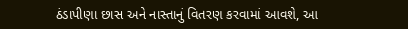ઠંડાપીણા છાસ અને નાસ્તાનું વિતરણ કરવામાં આવશે, આ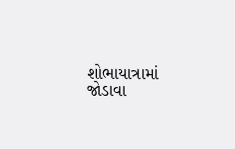શોભાયાત્રામાં જોડાવા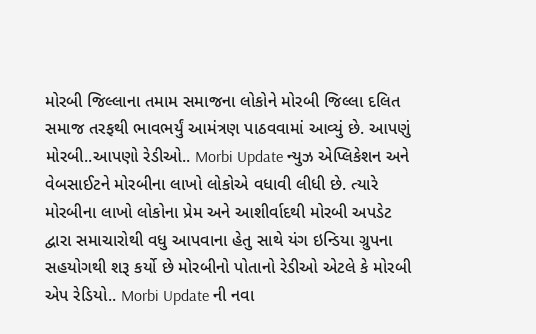મોરબી જિલ્લાના તમામ સમાજના લોકોને મોરબી જિલ્લા દલિત સમાજ તરફથી ભાવભર્યું આમંત્રણ પાઠવવામાં આવ્યું છે. આપણું મોરબી..આપણો રેડીઓ.. Morbi Update ન્યુઝ એપ્લિકેશન અને વેબસાઈટને મોરબીના લાખો લોકોએ વધાવી લીધી છે. ત્યારે મોરબીના લાખો લોકોના પ્રેમ અને આશીર્વાદથી મોરબી અપડેટ દ્વારા સમાચારોથી વધુ આપવાના હેતુ સાથે યંગ ઇન્ડિયા ગ્રુપના સહયોગથી શરૂ કર્યો છે મોરબીનો પોતાનો રેડીઓ એટલે કે મોરબી એપ રેડિયો.. Morbi Update ની નવા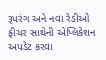રૂપરંગ અને નવા રેડીઓ ફીચર સાથેની એપ્લિકેશન અપડેટ કરવા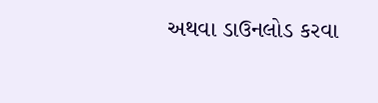અથવા ડાઉનલોડ કરવા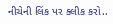નીચેની લિંક પર ક્લીક કરો..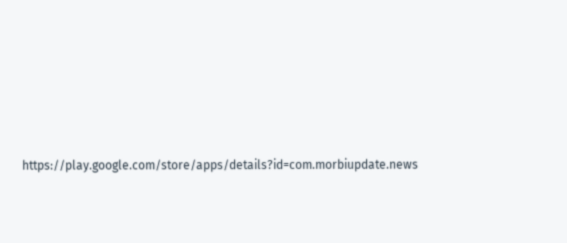https://play.google.com/store/apps/details?id=com.morbiupdate.news